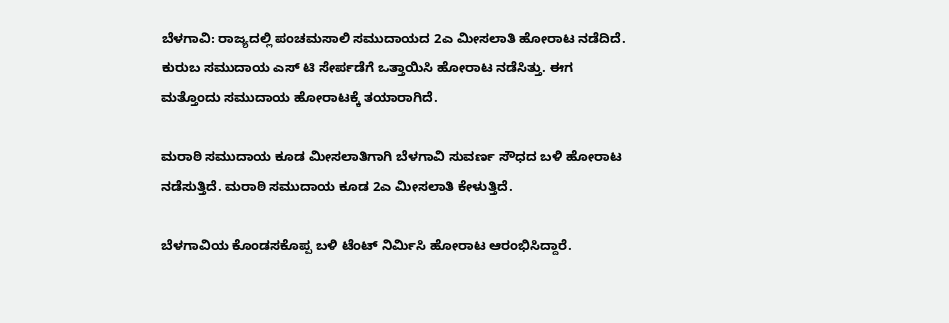ಬೆಳಗಾವಿ: ರಾಜ್ಯದಲ್ಲಿ ಪಂಚಮಸಾಲಿ ಸಮುದಾಯದ 2ಎ ಮೀಸಲಾತಿ ಹೋರಾಟ ನಡೆದಿದೆ. ಕುರುಬ ಸಮುದಾಯ ಎಸ್ ಟಿ ಸೇರ್ಪಡೆಗೆ ಒತ್ತಾಯಿಸಿ‌ ಹೋರಾಟ ನಡೆಸಿತ್ತು. ಈಗ ಮತ್ತೊಂದು ‌ಸಮುದಾಯ ಹೋರಾಟಕ್ಕೆ ತಯಾರಾಗಿದೆ.

ಮರಾಠಿ ಸಮುದಾಯ ಕೂಡ ಮೀಸಲಾತಿಗಾಗಿ ಬೆಳಗಾವಿ ಸುವರ್ಣ ಸೌಧದ ಬಳಿ ಹೋರಾಟ ನಡೆಸುತ್ತಿದೆ. ಮರಾಠಿ ಸಮುದಾಯ ಕೂಡ 2ಎ ಮೀಸಲಾತಿ ಕೇಳುತ್ತಿದೆ.

ಬೆಳಗಾವಿಯ ಕೊಂಡಸಕೊಪ್ಪ ಬಳಿ ಟೆಂಟ್ ನಿರ್ಮಿಸಿ ಹೋರಾಟ ಆರಂಭಿಸಿದ್ದಾರೆ.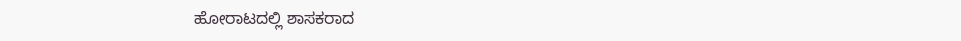ಹೋರಾಟದಲ್ಲಿ ಶಾಸಕರಾದ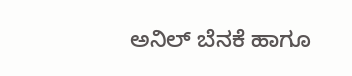ಅನಿಲ್ ಬೆನಕೆ ಹಾಗೂ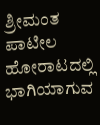ಶ್ರೀಮಂತ ಪಾಟೀಲ ಹೋರಾಟದಲ್ಲಿ ಭಾಗಿಯಾಗುವ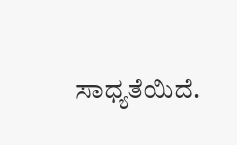ಸಾಧ್ಯತೆಯಿದೆ.